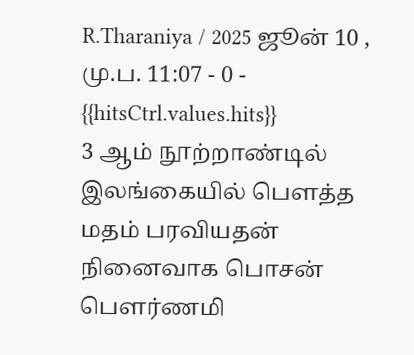R.Tharaniya / 2025 ஜூன் 10 , மு.ப. 11:07 - 0 - {{hitsCtrl.values.hits}}
3 ஆம் நூற்றாண்டில் இலங்கையில் பௌத்த மதம் பரவியதன் நினைவாக பொசன் பௌர்ணமி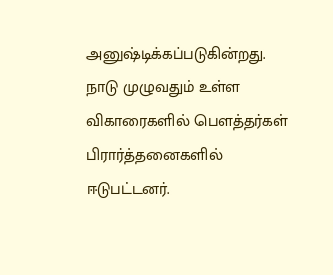அனுஷ்டிக்கப்படுகின்றது.
நாடு முழுவதும் உள்ள விகாரைகளில் பௌத்தர்கள் பிரார்த்தனைகளில் ஈடுபட்டனர்.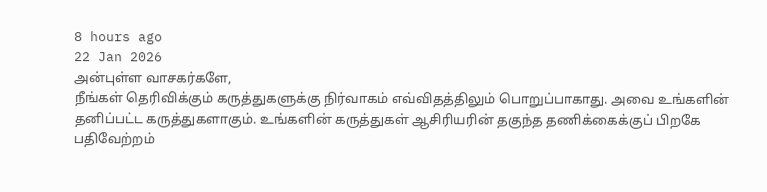8 hours ago
22 Jan 2026
அன்புள்ள வாசகர்களே,
நீங்கள் தெரிவிக்கும் கருத்துகளுக்கு நிர்வாகம் எவ்விதத்திலும் பொறுப்பாகாது. அவை உங்களின் தனிப்பட்ட கருத்துகளாகும். உங்களின் கருத்துகள் ஆசிரியரின் தகுந்த தணிக்கைக்குப் பிறகே பதிவேற்றம்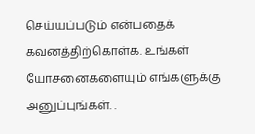செய்யப்படும் என்பதைக் கவனத்திற்கொள்க. உங்கள் யோசனைகளையும் எங்களுக்கு அனுப்புங்கள். .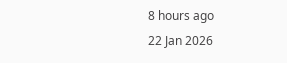8 hours ago
22 Jan 2026